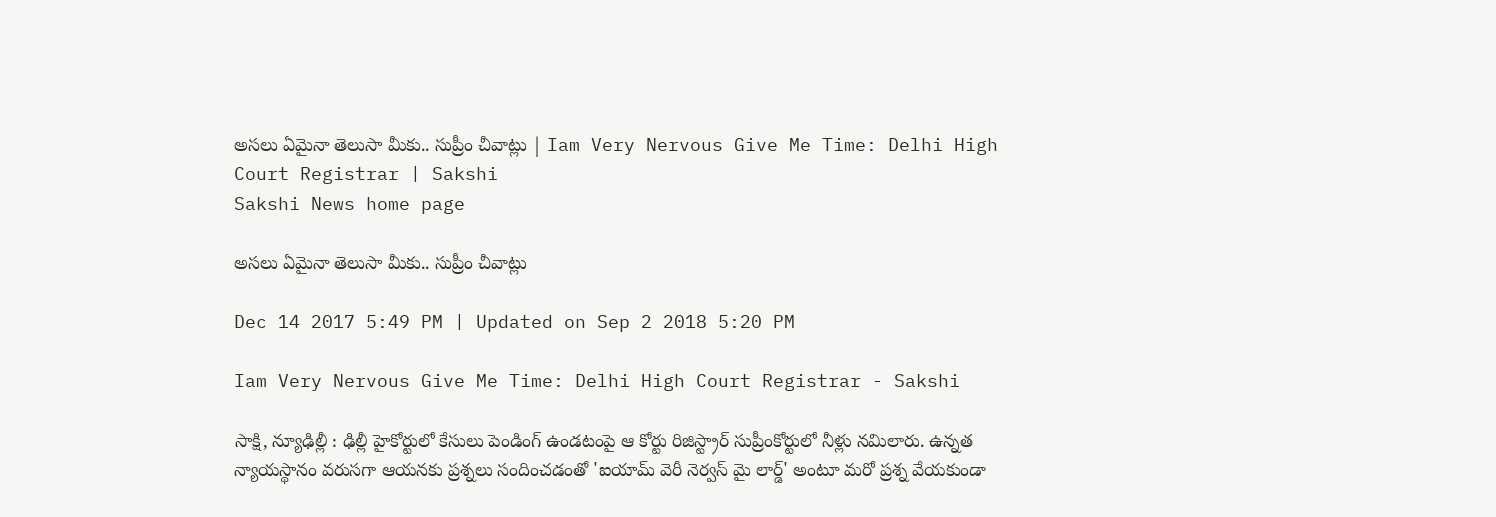అసలు ఏమైనా తెలుసా మీకు.. సుప్రీం చీవాట్లు | Iam Very Nervous Give Me Time: Delhi High Court Registrar | Sakshi
Sakshi News home page

అసలు ఏమైనా తెలుసా మీకు.. సుప్రీం చీవాట్లు

Dec 14 2017 5:49 PM | Updated on Sep 2 2018 5:20 PM

Iam Very Nervous Give Me Time: Delhi High Court Registrar - Sakshi

సాక్షి, న్యూఢిల్లీ : ఢిల్లీ హైకోర్టులో కేసులు పెండింగ్‌ ఉండటంపై ఆ కోర్టు రిజిస్ట్రార్‌ సుప్రీంకోర్టులో నీళ్లు నమిలారు. ఉన్నత న్యాయస్థానం వరుసగా ఆయనకు ప్రశ్నలు సందించడంతో 'ఐయామ్‌ వెరీ నెర్వస్‌ మై లార్డ్‌' అంటూ మరో ప్రశ్న వేయకుండా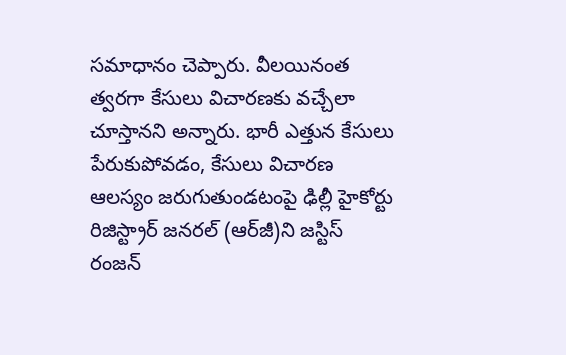సమాధానం చెప్పారు. వీలయినంత త్వరగా కేసులు విచారణకు వచ్చేలా చూస్తానని అన్నారు. భారీ ఎత్తున కేసులు పేరుకుపోవడం, కేసులు విచారణ ఆలస్యం జరుగుతుండటంపై ఢిల్లీ హైకోర్టు రిజిస్ట్రార్‌ జనరల్‌ (ఆర్‌జీ)ని జస్టిస్‌ రంజన్‌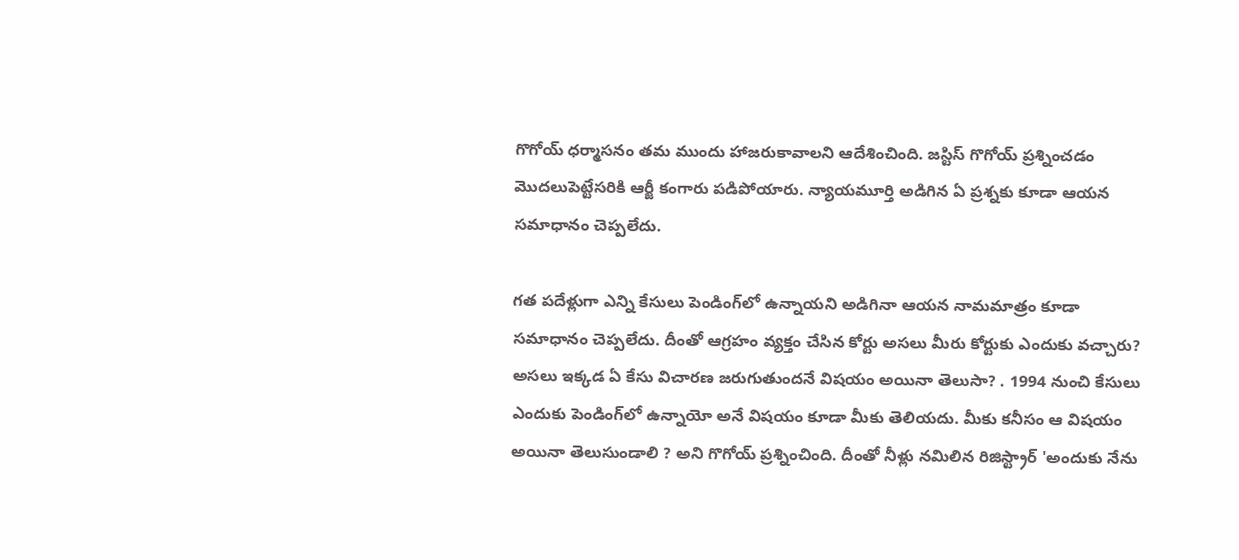గొగోయ్‌ ధర్మాసనం తమ ముందు హాజరుకావాలని ఆదేశించింది. జస్టిస్‌ గొగోయ్‌ ప్రశ్నించడం మొదలుపెట్టేసరికి ఆర్జీ కంగారు పడిపోయారు. న్యాయమూర్తి అడిగిన ఏ ప్రశ్నకు కూడా ఆయన సమాధానం చెప్పలేదు.

గత పదేళ్లుగా ఎన్ని కేసులు పెండింగ్‌లో ఉన్నాయని అడిగినా ఆయన నామమాత్రం కూడా సమాధానం చెప్పలేదు. దీంతో ఆగ్రహం వ్యక్తం చేసిన కోర్టు అసలు మీరు కోర్టుకు ఎందుకు వచ్చారు? అసలు ఇక్కడ ఏ కేసు విచారణ జరుగుతుందనే విషయం అయినా తెలుసా? . 1994 నుంచి కేసులు ఎందుకు పెండింగ్‌లో ఉన్నాయో అనే విషయం కూడా మీకు తెలియదు. మీకు కనీసం ఆ విషయం అయినా తెలుసుండాలి ? అని గొగోయ్‌ ప్రశ్నించింది. దీంతో నీళ్లు నమిలిన రిజిస్ట్రార్‌ 'అందుకు నేను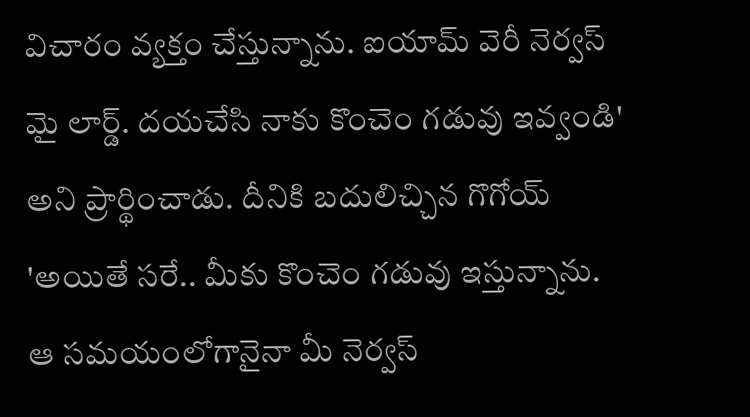విచారం వ్యక్తం చేస్తున్నాను. ఐయామ్‌ వెరీ నెర్వస్‌ మై లార్డ్‌. దయచేసి నాకు కొంచెం గడువు ఇవ్వండి' అని ప్రార్థించాడు. దీనికి బదులిచ్చిన గొగోయ్‌ 'అయితే సరే.. మీకు కొంచెం గడువు ఇస్తున్నాను. ఆ సమయంలోగానైనా మీ నెర్వస్‌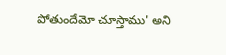పోతుందేమో చూస్తాము' అని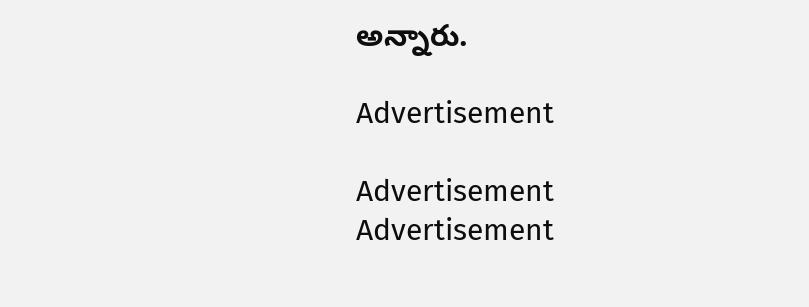అన్నారు.

Advertisement

Advertisement
Advertisement